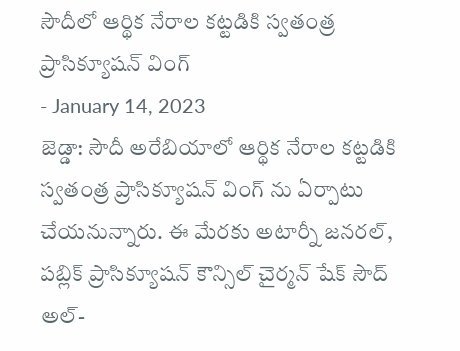సౌదీలో ఆర్థిక నేరాల కట్టడికి స్వతంత్ర ప్రాసిక్యూషన్ వింగ్
- January 14, 2023
జెడ్డా: సౌదీ అరేబియాలో ఆర్థిక నేరాల కట్టడికి స్వతంత్ర ప్రాసిక్యూషన్ వింగ్ ను ఏర్పాటు చేయనున్నారు. ఈ మేరకు అటార్నీ జనరల్, పబ్లిక్ ప్రాసిక్యూషన్ కౌన్సిల్ చైర్మన్ షేక్ సౌద్ అల్-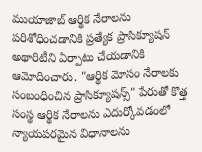ముయాజాబ్ ఆర్థిక నేరాలను పరిశోధించడానికి ప్రత్యేక ప్రాసిక్యూషన్ అథారిటీని ఏర్పాటు చేయడానికి ఆమోదించారు. "ఆర్థిక మోసం నేరాలకు సంబంధించిన ప్రాసిక్యూషన్స్" పేరుతో కొత్త సంస్థ ఆర్థిక నేరాలను ఎదుర్కోవడంలో న్యాయపరమైన విధానాలను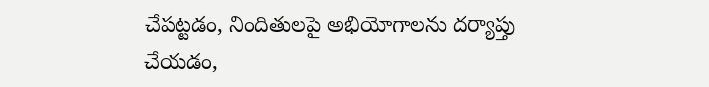చేపట్టడం, నిందితులపై అభియోగాలను దర్యాప్తు చేయడం,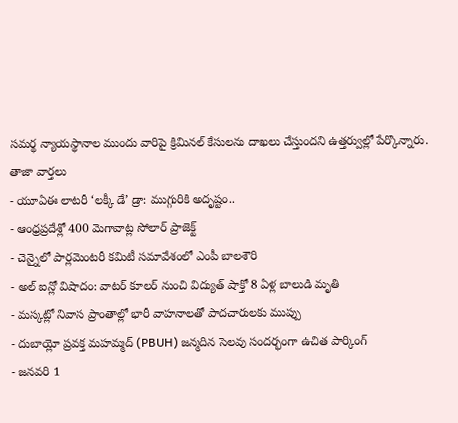సమర్థ న్యాయస్థానాల ముందు వారిపై క్రిమినల్ కేసులను దాఖలు చేస్తుందని ఉత్తర్వుల్లో పేర్కొన్నారు.
తాజా వార్తలు
- యూఏఈ లాటరీ ‘లక్కీ డే’ డ్రా: ముగ్గురికి అదృష్టం..
- ఆంధ్రప్రదేశ్లో 400 మెగావాట్ల సోలార్ ప్రాజెక్ట్
- చెన్నైలో పార్లమెంటరీ కమిటీ సమావేశంలో ఎంపీ బాలశౌరి
- అల్ ఐన్లో విషాదం: వాటర్ కూలర్ నుంచి విద్యుత్ షాక్తో 8 ఏళ్ల బాలుడి మృతి
- మస్కట్లో నివాస ప్రాంతాల్లో భారీ వాహనాలతో పాదచారులకు ముప్పు
- దుబాయ్లో ప్రవక్త మహమ్మద్ (PBUH) జన్మదిన సెలవు సందర్భంగా ఉచిత పార్కింగ్
- జనవరి 1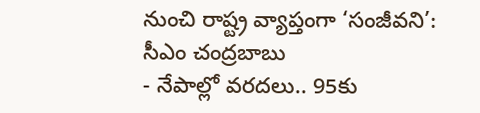నుంచి రాష్ట్ర వ్యాప్తంగా ‘సంజీవని’: సీఎం చంద్రబాబు
- నేపాల్లో వరదలు.. 95కు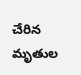చేరిన మృతుల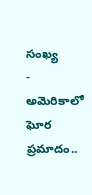సంఖ్య
- అమెరికాలో ఘోర ప్రమాదం..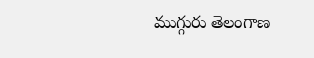ముగ్గురు తెలంగాణ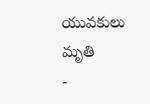యువకులు మృతి
-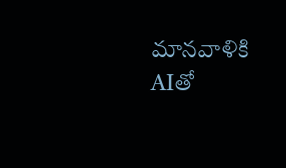మానవాళికి AIతో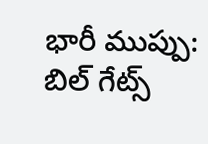భారీ ముప్పు: బిల్ గేట్స్